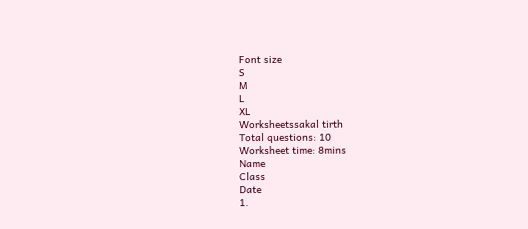Font size
S
M
L
XL
Worksheetssakal tirth
Total questions: 10
Worksheet time: 8mins
Name
Class
Date
1.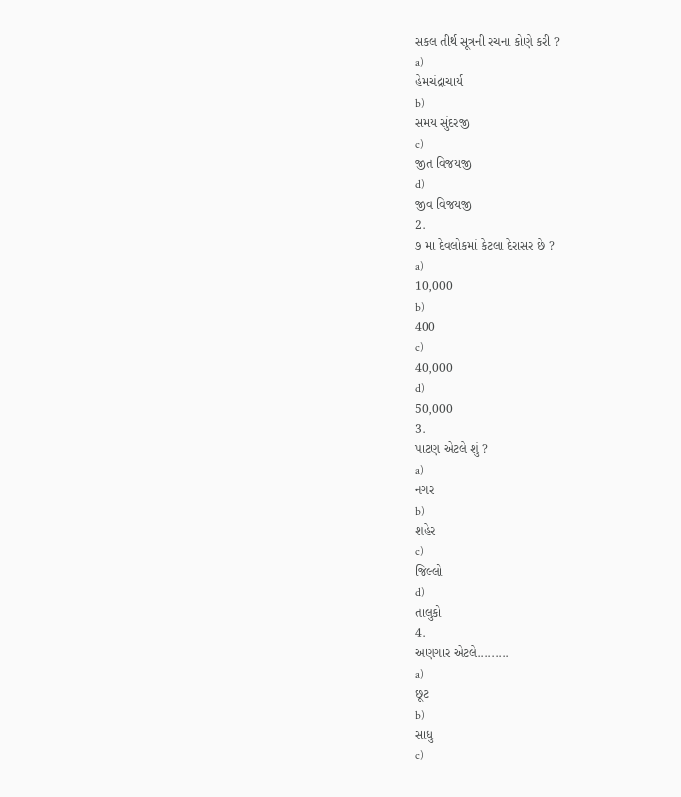સકલ તીર્થ સૂત્રની રચના કોણે કરી ?
a)
હેમચંદ્રાચાર્ય
b)
સમય સુંદરજી
c)
જીત વિજયજી
d)
જીવ વિજયજી
2.
૭ મા દેવલોકમાં કેટલા દેરાસર છે ?
a)
10,000
b)
400
c)
40,000
d)
50,000
3.
પાટણ એટલે શું ?
a)
નગર
b)
શહેર
c)
જિલ્લો
d)
તાલુકો
4.
અણગાર એટલે.........
a)
છૂટ
b)
સાધુ
c)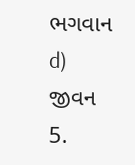ભગવાન
d)
જીવન
5.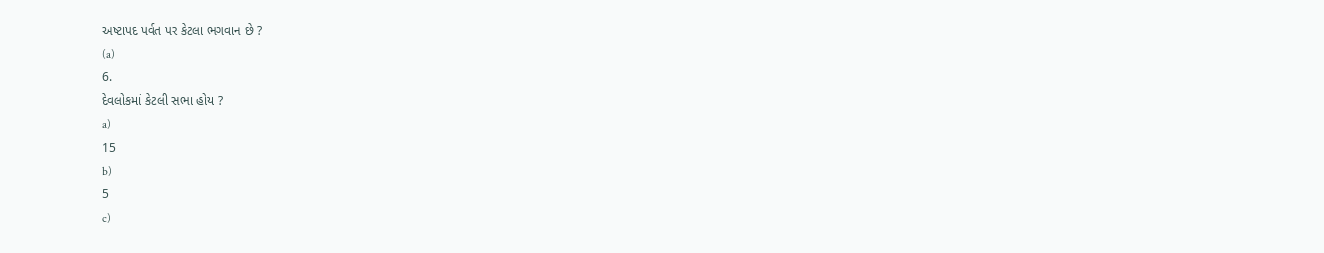અષ્ટાપદ પર્વત પર કેટલા ભગવાન છે ?
(a)
6.
દેવલોકમાં કેટલી સભા હોય ?
a)
15
b)
5
c)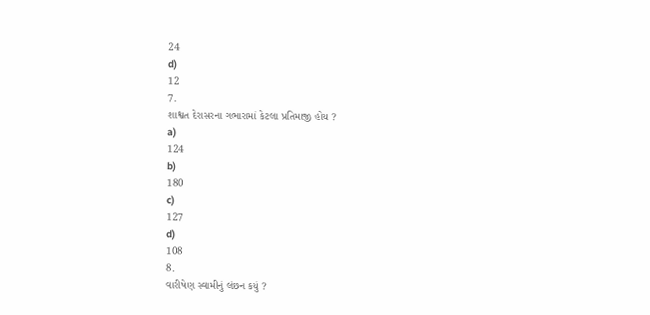24
d)
12
7.
શાશ્વત દેરાસરના ગભારામાં કેટલા પ્રતિમાજી હોય ?
a)
124
b)
180
c)
127
d)
108
8.
વારીષેણ સ્વામીનું લંછન કયું ?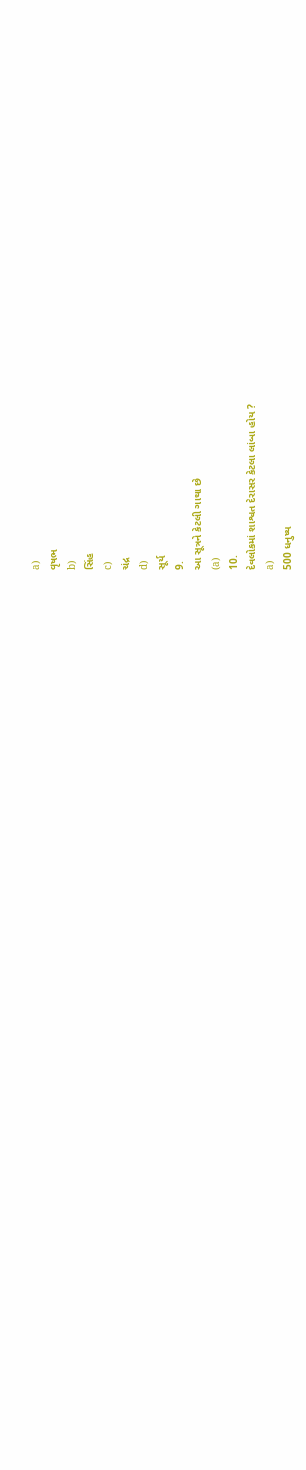a)
વૃષભ
b)
સિંહ
c)
ચંદ્ર
d)
સૂર્ય
9.
આ સૂત્રને કેટલી ગાથા છે
(a)
10.
દેવલોકમાં શાશ્વત દેરાસર કેટલા લાંબા હોય ?
a)
500 ધનુષ્ય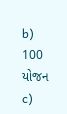b)
100 યોજન
c)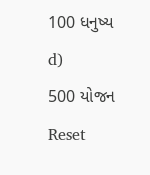100 ધનુષ્ય
d)
500 યોજન
Reset